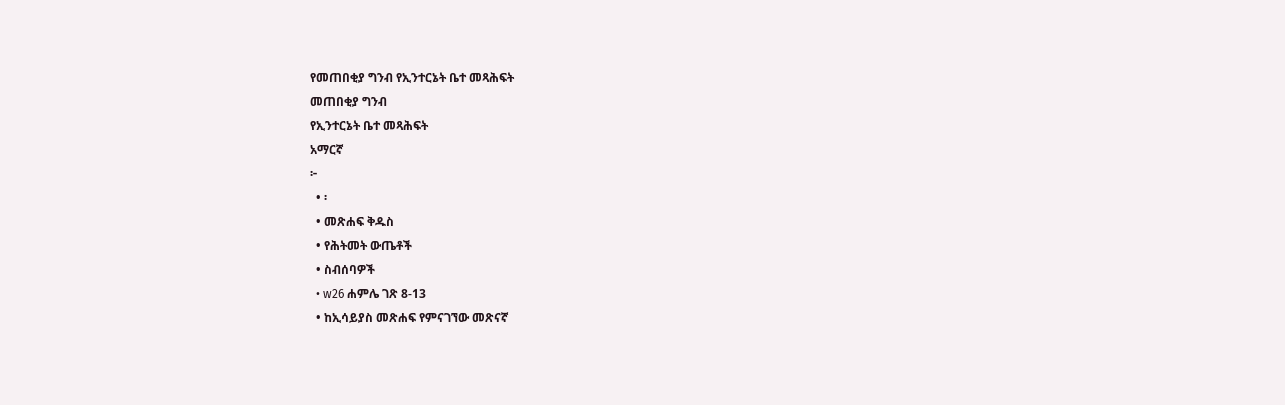የመጠበቂያ ግንብ የኢንተርኔት ቤተ መጻሕፍት
መጠበቂያ ግንብ
የኢንተርኔት ቤተ መጻሕፍት
አማርኛ
፦
  • ፡
  • መጽሐፍ ቅዱስ
  • የሕትመት ውጤቶች
  • ስብሰባዎች
  • w26 ሐምሌ ገጽ 8-13
  • ከኢሳይያስ መጽሐፍ የምናገኘው መጽናኛ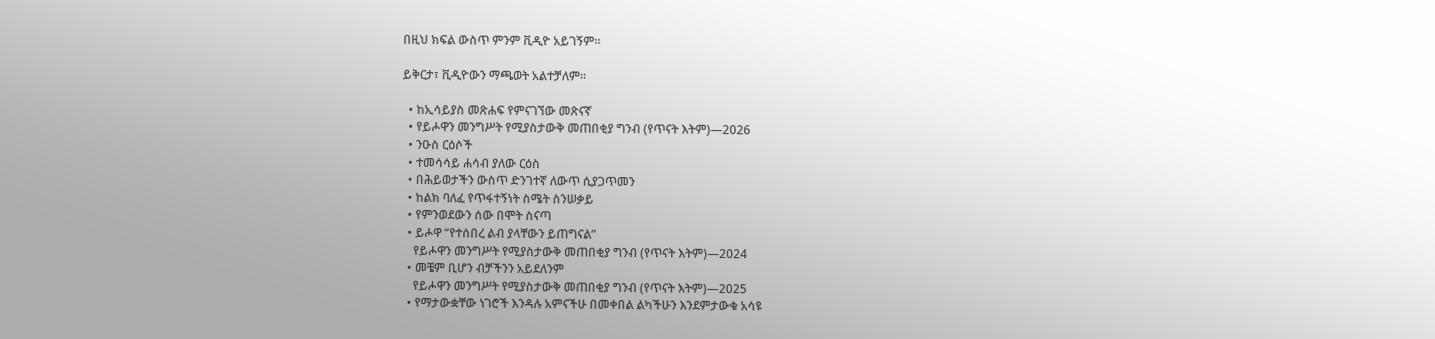በዚህ ክፍል ውስጥ ምንም ቪዲዮ አይገኝም።

ይቅርታ፣ ቪዲዮውን ማጫወት አልተቻለም።

  • ከኢሳይያስ መጽሐፍ የምናገኘው መጽናኛ
  • የይሖዋን መንግሥት የሚያስታውቅ መጠበቂያ ግንብ (የጥናት እትም)—2026
  • ንዑስ ርዕሶች
  • ተመሳሳይ ሐሳብ ያለው ርዕስ
  • በሕይወታችን ውስጥ ድንገተኛ ለውጥ ሲያጋጥመን
  • ከልክ ባለፈ የጥፋተኝነት ስሜት ስንሠቃይ
  • የምንወደውን ሰው በሞት ስናጣ
  • ይሖዋ “የተሰበረ ልብ ያላቸውን ይጠግናል”
    የይሖዋን መንግሥት የሚያስታውቅ መጠበቂያ ግንብ (የጥናት እትም)—2024
  • መቼም ቢሆን ብቻችንን አይደለንም
    የይሖዋን መንግሥት የሚያስታውቅ መጠበቂያ ግንብ (የጥናት እትም)—2025
  • የማታውቋቸው ነገሮች እንዳሉ አምናችሁ በመቀበል ልካችሁን እንደምታውቁ አሳዩ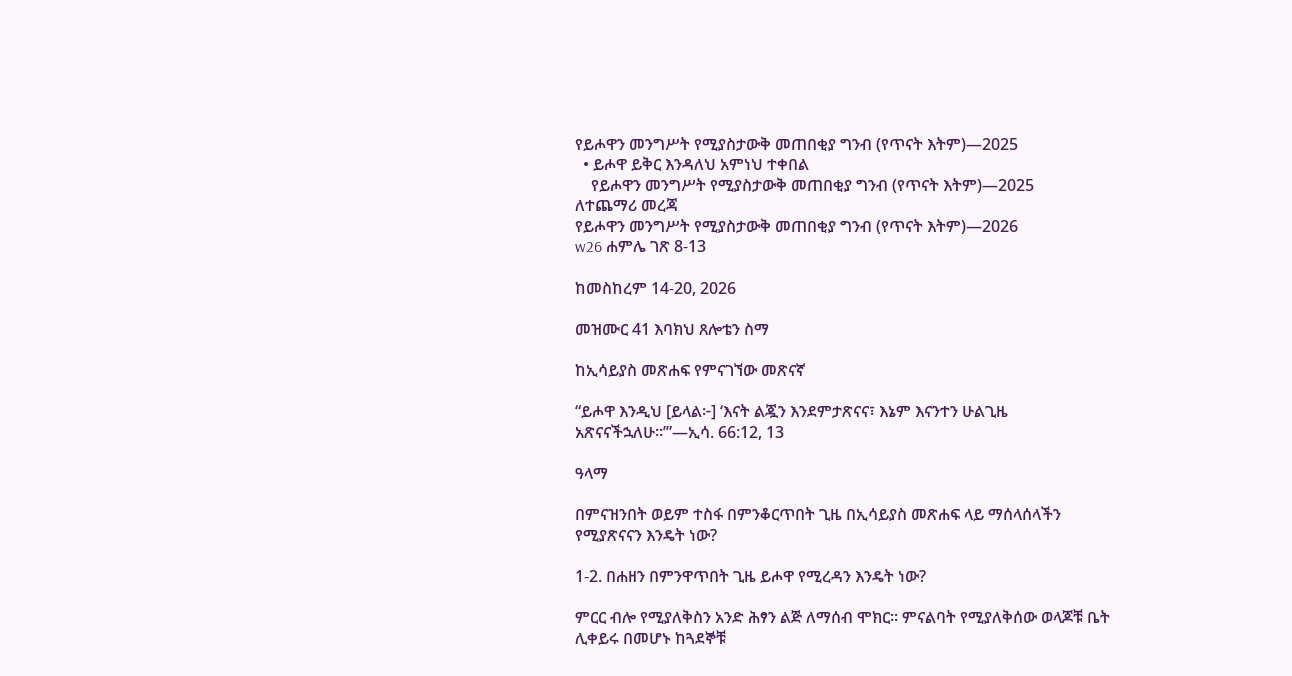የይሖዋን መንግሥት የሚያስታውቅ መጠበቂያ ግንብ (የጥናት እትም)—2025
  • ይሖዋ ይቅር እንዳለህ አምነህ ተቀበል
    የይሖዋን መንግሥት የሚያስታውቅ መጠበቂያ ግንብ (የጥናት እትም)—2025
ለተጨማሪ መረጃ
የይሖዋን መንግሥት የሚያስታውቅ መጠበቂያ ግንብ (የጥናት እትም)—2026
w26 ሐምሌ ገጽ 8-13

ከመስከረም 14-20, 2026

መዝሙር 41 እባክህ ጸሎቴን ስማ

ከኢሳይያስ መጽሐፍ የምናገኘው መጽናኛ

“ይሖዋ እንዲህ [ይላል፦] ‘እናት ልጇን እንደምታጽናና፣ እኔም እናንተን ሁልጊዜ አጽናናችኋለሁ።’”—ኢሳ. 66:12, 13

ዓላማ

በምናዝንበት ወይም ተስፋ በምንቆርጥበት ጊዜ በኢሳይያስ መጽሐፍ ላይ ማሰላሰላችን የሚያጽናናን እንዴት ነው?

1-2. በሐዘን በምንዋጥበት ጊዜ ይሖዋ የሚረዳን እንዴት ነው?

ምርር ብሎ የሚያለቅስን አንድ ሕፃን ልጅ ለማሰብ ሞክር። ምናልባት የሚያለቅሰው ወላጆቹ ቤት ሊቀይሩ በመሆኑ ከጓደኞቹ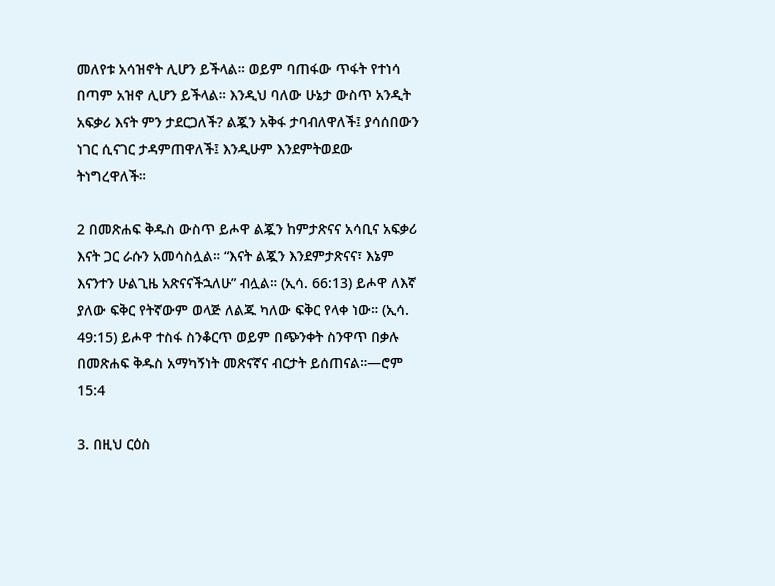መለየቱ አሳዝኖት ሊሆን ይችላል። ወይም ባጠፋው ጥፋት የተነሳ በጣም አዝኖ ሊሆን ይችላል። እንዲህ ባለው ሁኔታ ውስጥ አንዲት አፍቃሪ እናት ምን ታደርጋለች? ልጇን አቅፋ ታባብለዋለች፤ ያሳሰበውን ነገር ሲናገር ታዳምጠዋለች፤ እንዲሁም እንደምትወደው ትነግረዋለች።

2 በመጽሐፍ ቅዱስ ውስጥ ይሖዋ ልጇን ከምታጽናና አሳቢና አፍቃሪ እናት ጋር ራሱን አመሳስሏል። “እናት ልጇን እንደምታጽናና፣ እኔም እናንተን ሁልጊዜ አጽናናችኋለሁ” ብሏል። (ኢሳ. 66:13) ይሖዋ ለእኛ ያለው ፍቅር የትኛውም ወላጅ ለልጁ ካለው ፍቅር የላቀ ነው። (ኢሳ. 49:15) ይሖዋ ተስፋ ስንቆርጥ ወይም በጭንቀት ስንዋጥ በቃሉ በመጽሐፍ ቅዱስ አማካኝነት መጽናኛና ብርታት ይሰጠናል።—ሮም 15:4

3. በዚህ ርዕስ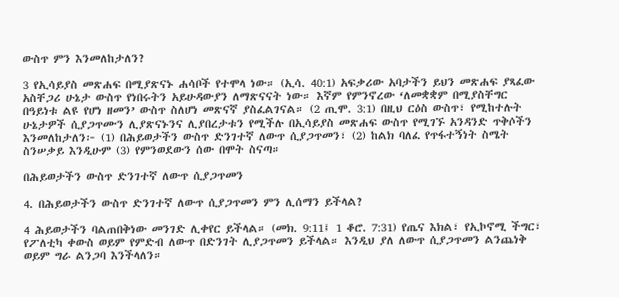ውስጥ ምን እንመለከታለን?

3 የኢሳይያስ መጽሐፍ በሚያጽናኑ ሐሳቦች የተሞላ ነው። (ኢሳ. 40:1) አፍቃሪው አባታችን ይህን መጽሐፍ ያጻፈው አስቸጋሪ ሁኔታ ውስጥ የነበሩትን አይሁዳውያን ለማጽናናት ነው። እኛም የምንኖረው ‘ለመቋቋም በሚያስቸግር በዓይነቱ ልዩ የሆነ ዘመን’ ውስጥ ስለሆነ መጽናኛ ያስፈልገናል። (2 ጢሞ. 3:1) በዚህ ርዕስ ውስጥ፣ የሚከተሉት ሁኔታዎች ሲያጋጥሙን ሊያጽናኑንና ሊያበረታቱን የሚችሉ በኢሳይያስ መጽሐፍ ውስጥ የሚገኙ አንዳንድ ጥቅሶችን እንመለከታለን፦ (1) በሕይወታችን ውስጥ ድንገተኛ ለውጥ ሲያጋጥመን፣ (2) ከልክ ባለፈ የጥፋተኝነት ስሜት ስንሠቃይ እንዲሁም (3) የምንወደውን ሰው በሞት ስናጣ።

በሕይወታችን ውስጥ ድንገተኛ ለውጥ ሲያጋጥመን

4. በሕይወታችን ውስጥ ድንገተኛ ለውጥ ሲያጋጥመን ምን ሊሰማን ይችላል?

4 ሕይወታችን ባልጠበቅነው መንገድ ሊቀየር ይችላል። (መክ. 9:11፤ 1 ቆሮ. 7:31) የጤና እክል፣ የኢኮኖሚ ችግር፣ የፖለቲካ ቀውስ ወይም የምድብ ለውጥ በድንገት ሊያጋጥመን ይችላል። እንዲህ ያለ ለውጥ ሲያጋጥመን ልንጨነቅ ወይም ግራ ልንጋባ እንችላለን።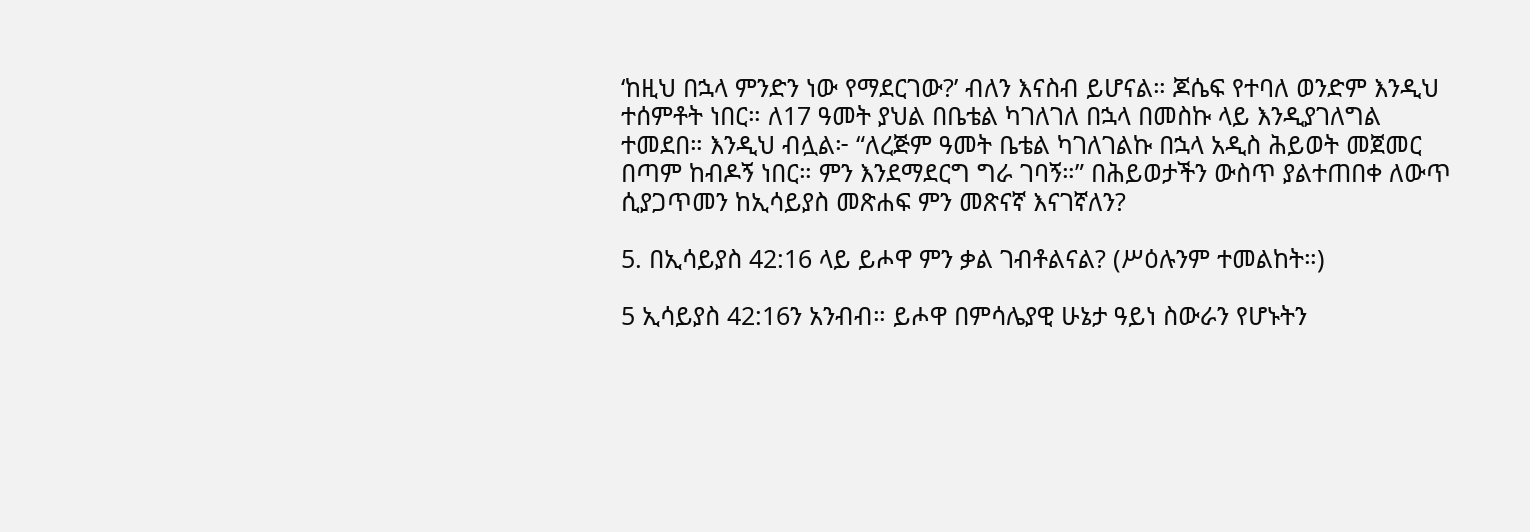‘ከዚህ በኋላ ምንድን ነው የማደርገው?’ ብለን እናስብ ይሆናል። ጆሴፍ የተባለ ወንድም እንዲህ ተሰምቶት ነበር። ለ17 ዓመት ያህል በቤቴል ካገለገለ በኋላ በመስኩ ላይ እንዲያገለግል ተመደበ። እንዲህ ብሏል፦ “ለረጅም ዓመት ቤቴል ካገለገልኩ በኋላ አዲስ ሕይወት መጀመር በጣም ከብዶኝ ነበር። ምን እንደማደርግ ግራ ገባኝ።” በሕይወታችን ውስጥ ያልተጠበቀ ለውጥ ሲያጋጥመን ከኢሳይያስ መጽሐፍ ምን መጽናኛ እናገኛለን?

5. በኢሳይያስ 42:16 ላይ ይሖዋ ምን ቃል ገብቶልናል? (ሥዕሉንም ተመልከት።)

5 ኢሳይያስ 42:16ን አንብብ። ይሖዋ በምሳሌያዊ ሁኔታ ዓይነ ስውራን የሆኑትን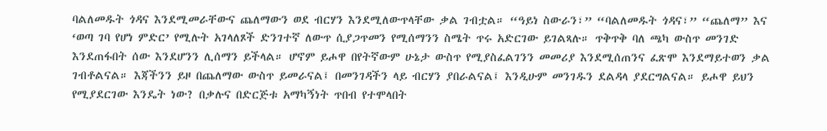ባልለመዱት ጎዳና እንደሚመራቸውና ጨለማውን ወደ ብርሃን እንደሚለውጥላቸው ቃል ገብቷል። “ዓይነ ስውራን፣” “ባልለመዱት ጎዳና፣” “ጨለማ” እና ‘ወጣ ገባ የሆነ ምድር’ የሚሉት አገላለጾች ድንገተኛ ለውጥ ሲያጋጥመን የሚሰማንን ስሜት ጥሩ አድርገው ይገልጻሉ። ጥቅጥቅ ባለ ጫካ ውስጥ መንገድ እንደጠፋበት ሰው እንደሆንን ሊሰማን ይችላል። ሆኖም ይሖዋ በየትኛውም ሁኔታ ውስጥ የሚያስፈልገንን መመሪያ እንደሚሰጠንና ፈጽሞ እንደማይተወን ቃል ገብቶልናል። እጃችንን ይዞ በጨለማው ውስጥ ይመራናል፤ በመንገዳችን ላይ ብርሃን ያበራልናል፤ እንዲሁም መንገዱን ደልዳላ ያደርግልናል። ይሖዋ ይህን የሚያደርገው እንዴት ነው? በቃሉና በድርጅቱ አማካኝነት ጥበብ የተሞላበት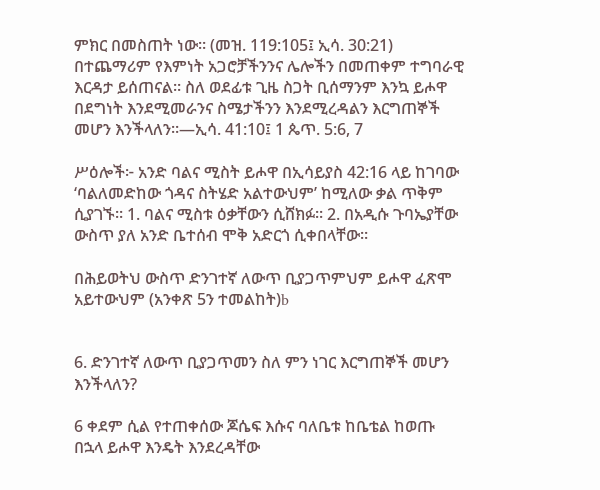ምክር በመስጠት ነው። (መዝ. 119:105፤ ኢሳ. 30:21) በተጨማሪም የእምነት አጋሮቻችንንና ሌሎችን በመጠቀም ተግባራዊ እርዳታ ይሰጠናል። ስለ ወደፊቱ ጊዜ ስጋት ቢሰማንም እንኳ ይሖዋ በደግነት እንደሚመራንና ስሜታችንን እንደሚረዳልን እርግጠኞች መሆን እንችላለን።—ኢሳ. 41:10፤ 1 ጴጥ. 5:6, 7

ሥዕሎች፦ አንድ ባልና ሚስት ይሖዋ በኢሳይያስ 42:16 ላይ ከገባው ‘ባልለመድከው ጎዳና ስትሄድ አልተውህም’ ከሚለው ቃል ጥቅም ሲያገኙ። 1. ባልና ሚስቱ ዕቃቸውን ሲሸክፉ። 2. በአዲሱ ጉባኤያቸው ውስጥ ያለ አንድ ቤተሰብ ሞቅ አድርጎ ሲቀበላቸው።

በሕይወትህ ውስጥ ድንገተኛ ለውጥ ቢያጋጥምህም ይሖዋ ፈጽሞ አይተውህም (አንቀጽ 5ን ተመልከት)b


6. ድንገተኛ ለውጥ ቢያጋጥመን ስለ ምን ነገር እርግጠኞች መሆን እንችላለን?

6 ቀደም ሲል የተጠቀሰው ጆሴፍ እሱና ባለቤቱ ከቤቴል ከወጡ በኋላ ይሖዋ እንዴት እንደረዳቸው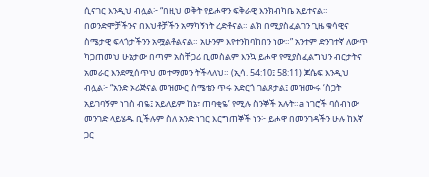ሲናገር እንዲህ ብሏል፦ “በዚህ ወቅት የይሖዋን ፍቅራዊ እንክብካቤ አይተናል። በወንድሞቻችንና በእህቶቻችን አማካኝነት ረድቶናል። ልክ በሚያስፈልገን ጊዜ ቁሳዊና ስሜታዊ ፍላጎታችንን አሟልቶልናል። አሁንም እየተንከባከበን ነው።” አንተም ድንገተኛ ለውጥ ካጋጠመህ ሁኔታው በጣም አስቸጋሪ ቢመስልም እንኳ ይሖዋ የሚያስፈልግህን ብርታትና አመራር እንደሚሰጥህ መተማመን ትችላለህ። (ኢሳ. 54:10፤ 58:11) ጆሴፍ እንዲህ ብሏል፦ “አንድ ኦሪጅናል መዝሙር ስሜቴን ጥሩ አድርጎ ገልጾታል፤ መዝሙሩ ‘ስጋት አይገባኝም ነገስ ብዬ፤ አይለይም ከኔ፣ ጠባቂዬ’ የሚሉ ስንኞች አሉት።a ነገሮች ባሰብነው መንገድ ላይሄዱ ቢችሉም ስለ አንድ ነገር እርግጠኞች ነን፦ ይሖዋ በመንገዳችን ሁሉ ከእኛ ጋር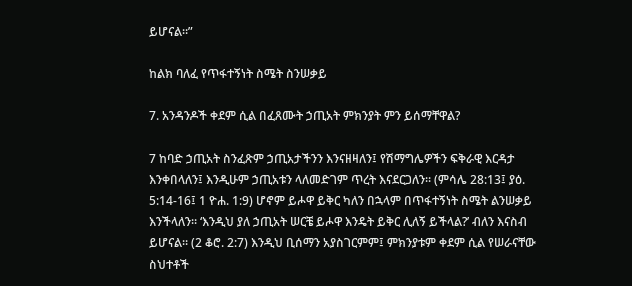ይሆናል።”

ከልክ ባለፈ የጥፋተኝነት ስሜት ስንሠቃይ

7. አንዳንዶች ቀደም ሲል በፈጸሙት ኃጢአት ምክንያት ምን ይሰማቸዋል?

7 ከባድ ኃጢአት ስንፈጽም ኃጢአታችንን እንናዘዛለን፤ የሽማግሌዎችን ፍቅራዊ እርዳታ እንቀበላለን፤ እንዲሁም ኃጢአቱን ላለመድገም ጥረት እናደርጋለን። (ምሳሌ 28:13፤ ያዕ. 5:14-16፤ 1 ዮሐ. 1:9) ሆኖም ይሖዋ ይቅር ካለን በኋላም በጥፋተኝነት ስሜት ልንሠቃይ እንችላለን። ‘እንዲህ ያለ ኃጢአት ሠርቼ ይሖዋ እንዴት ይቅር ሊለኝ ይችላል?’ ብለን እናስብ ይሆናል። (2 ቆሮ. 2:7) እንዲህ ቢሰማን አያስገርምም፤ ምክንያቱም ቀደም ሲል የሠራናቸው ስህተቶች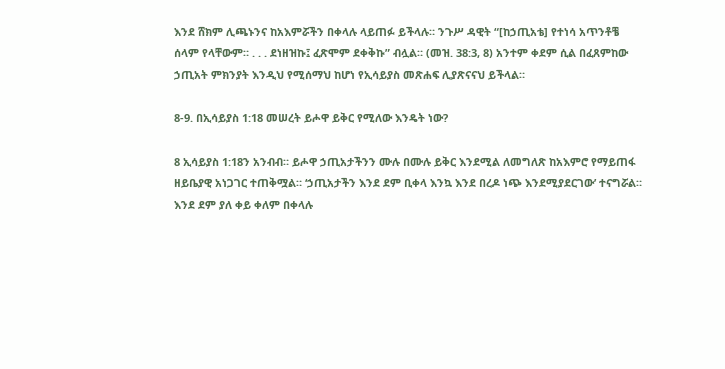እንደ ሸክም ሊጫኑንና ከአእምሯችን በቀላሉ ላይጠፉ ይችላሉ። ንጉሥ ዳዊት “[ከኃጢአቴ] የተነሳ አጥንቶቼ ሰላም የላቸውም። . . . ደነዘዝኩ፤ ፈጽሞም ደቀቅኩ” ብሏል። (መዝ. 38:3, 8) አንተም ቀደም ሲል በፈጸምከው ኃጢአት ምክንያት እንዲህ የሚሰማህ ከሆነ የኢሳይያስ መጽሐፍ ሊያጽናናህ ይችላል።

8-9. በኢሳይያስ 1:18 መሠረት ይሖዋ ይቅር የሚለው እንዴት ነው?

8 ኢሳይያስ 1:18ን አንብብ። ይሖዋ ኃጢአታችንን ሙሉ በሙሉ ይቅር እንደሚል ለመግለጽ ከአእምሮ የማይጠፋ ዘይቤያዊ አነጋገር ተጠቅሟል። ‘ኃጢአታችን እንደ ደም ቢቀላ እንኳ እንደ በረዶ ነጭ እንደሚያደርገው’ ተናግሯል። እንደ ደም ያለ ቀይ ቀለም በቀላሉ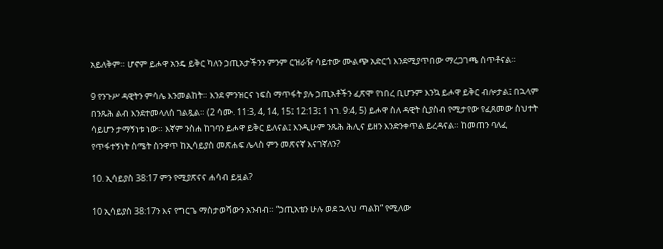አይለቅም። ሆኖም ይሖዋ አንዴ ይቅር ካለን ኃጢአታችንን ምንም ርዝራዥ ሳይተው ሙልጭ አድርጎ እንደሚያጥበው ማረጋገጫ ሰጥቶናል።

9 የንጉሥ ዳዊትን ምሳሌ እንመልከት። እንደ ምንዝርና ነፍስ ማጥፋት ያሉ ኃጢአቶችን ፈጽሞ የነበረ ቢሆንም እንኳ ይሖዋ ይቅር ብሎታል፤ በኋላም በንጹሕ ልብ እንደተመላለሰ ገልጿል። (2 ሳሙ. 11:3, 4, 14, 15፤ 12:13፤ 1 ነገ. 9:4, 5) ይሖዋ ስለ ዳዊት ሲያስብ የሚታየው የፈጸመው ስህተት ሳይሆን ታማኝነቱ ነው። እኛም ንስሐ ከገባን ይሖዋ ይቅር ይለናል፤ እንዲሁም ንጹሕ ሕሊና ይዘን እንድንቀጥል ይረዳናል። ከመጠን ባለፈ የጥፋተኝነት ስሜት ስንዋጥ ከኢሳይያስ መጽሐፍ ሌላስ ምን መጽናኛ እናገኛለን?

10. ኢሳይያስ 38:17 ምን የሚያጽናና ሐሳብ ይዟል?

10 ኢሳይያስ 38:17ን እና የግርጌ ማስታወሻውን አንብብ። “ኃጢአቴን ሁሉ ወደ ኋላህ ጣልክ” የሚለው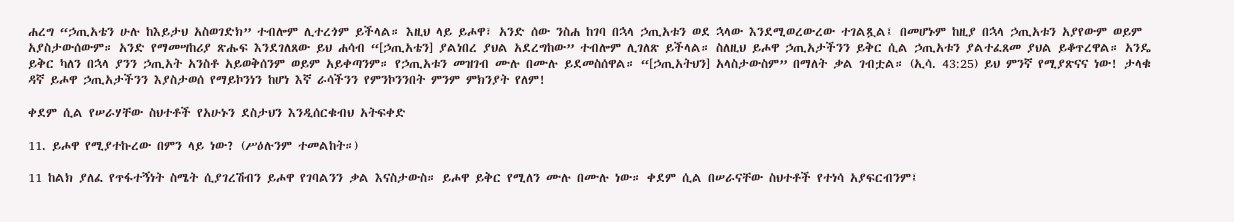ሐረግ “ኃጢአቴን ሁሉ ከእይታህ አስወገድክ” ተብሎም ሊተረጎም ይችላል። እዚህ ላይ ይሖዋ፣ አንድ ሰው ንስሐ ከገባ በኋላ ኃጢአቱን ወደ ኋላው እንደሚወረውረው ተገልጿል፤ በመሆኑም ከዚያ በኋላ ኃጢአቱን አያየውም ወይም አያስታውሰውም። አንድ የማመሣከሪያ ጽሑፍ እንደገለጸው ይህ ሐሳብ “[ኃጢአቴን] ያልነበረ ያህል አደረግከው” ተብሎም ሊገለጽ ይችላል። ስለዚህ ይሖዋ ኃጢአታችንን ይቅር ሲል ኃጢአቱን ያልተፈጸመ ያህል ይቆጥረዋል። አንዴ ይቅር ካለን በኋላ ያንን ኃጢአት አንስቶ አይወቅሰንም ወይም አይቀጣንም። የኃጢአቱን መዝገብ ሙሉ በሙሉ ይደመስሰዋል። “[ኃጢአትህን] አላስታውስም” በማለት ቃል ገብቷል። (ኢሳ. 43:25) ይህ ምንኛ የሚያጽናና ነው! ታላቁ ዳኛ ይሖዋ ኃጢአታችንን እያስታወሰ የማይኮንነን ከሆነ እኛ ራሳችንን የምንኮንንበት ምንም ምክንያት የለም!

ቀደም ሲል የሠራሃቸው ስህተቶች የአሁኑን ደስታህን እንዲሰርቁብህ አትፍቀድ

11. ይሖዋ የሚያተኩረው በምን ላይ ነው? (ሥዕሉንም ተመልከት።)

11 ከልክ ያለፈ የጥፋተኝነት ስሜት ሲያገረሽብን ይሖዋ የገባልንን ቃል እናስታውስ። ይሖዋ ይቅር የሚለን ሙሉ በሙሉ ነው። ቀደም ሲል በሠራናቸው ስህተቶች የተነሳ አያፍርብንም፤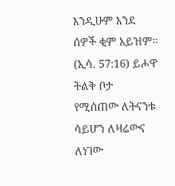እንዲሁም እንደ ሰዎች ቂም አይዝም። (ኢሳ. 57:16) ይሖዋ ትልቅ ቦታ የሚሰጠው ለትናንቱ ሳይሆን ለዛሬውና ለነገው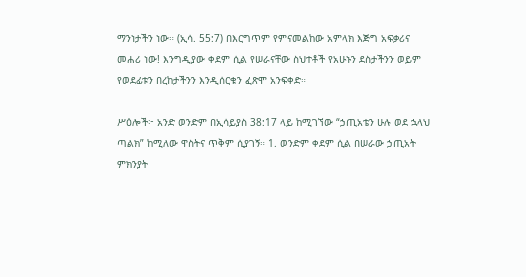ማንነታችን ነው። (ኢሳ. 55:7) በእርግጥም የምናመልከው አምላክ እጅግ አፍቃሪና መሐሪ ነው! እንግዲያው ቀደም ሲል የሠራናቸው ስህተቶች የአሁኑን ደስታችንን ወይም የወደፊቱን በረከታችንን እንዲሰርቁን ፈጽሞ አንፍቀድ።

ሥዕሎች፦ አንድ ወንድም በኢሳይያስ 38:17 ላይ ከሚገኘው “ኃጢአቴን ሁሉ ወደ ኋላህ ጣልክ” ከሚለው ዋስትና ጥቅም ሲያገኝ። 1. ወንድም ቀደም ሲል በሠራው ኃጢአት ምክንያት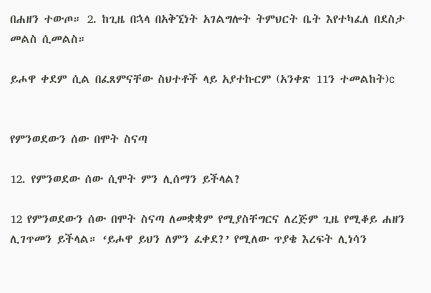በሐዘን ተውጦ። 2. ከጊዜ በኋላ በአቅኚነት አገልግሎት ትምህርት ቤት እየተካፈለ በደስታ መልስ ሲመልስ።

ይሖዋ ቀደም ሲል በፈጸምናቸው ስህተቶች ላይ አያተኩርም (አንቀጽ 11ን ተመልከት)c


የምንወደውን ሰው በሞት ስናጣ

12. የምንወደው ሰው ሲሞት ምን ሊሰማን ይችላል?

12 የምንወደውን ሰው በሞት ስናጣ ለመቋቋም የሚያስቸግርና ለረጅም ጊዜ የሚቆይ ሐዘን ሊገጥመን ይችላል። ‘ይሖዋ ይህን ለምን ፈቀደ?’ የሚለው ጥያቄ እረፍት ሊነሳን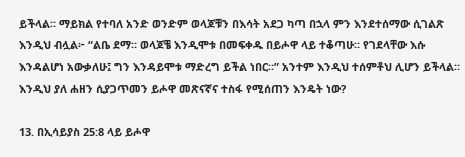ይችላል። ማይክል የተባለ አንድ ወንድም ወላጆቹን በእሳት አደጋ ካጣ በኋላ ምን እንደተሰማው ሲገልጽ እንዲህ ብሏል፦ “ልቤ ደማ። ወላጆቼ እንዲሞቱ በመፍቀዱ በይሖዋ ላይ ተቆጣሁ። የገደላቸው እሱ እንዳልሆነ አውቃለሁ፤ ግን እንዳይሞቱ ማድረግ ይችል ነበር።” አንተም እንዲህ ተሰምቶህ ሊሆን ይችላል። እንዲህ ያለ ሐዘን ሲያጋጥመን ይሖዋ መጽናኛና ተስፋ የሚሰጠን እንዴት ነው?

13. በኢሳይያስ 25:8 ላይ ይሖዋ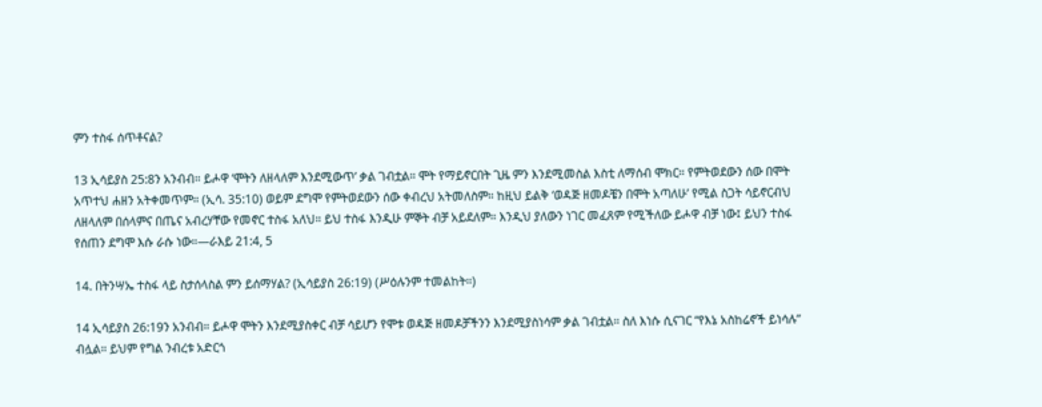ምን ተስፋ ሰጥቶናል?

13 ኢሳይያስ 25:8ን አንብብ። ይሖዋ ‘ሞትን ለዘላለም እንደሚውጥ’ ቃል ገብቷል። ሞት የማይኖርበት ጊዜ ምን እንደሚመስል እስቲ ለማሰብ ሞክር። የምትወደውን ሰው በሞት አጥተህ ሐዘን አትቀመጥም። (ኢሳ. 35:10) ወይም ደግሞ የምትወደውን ሰው ቀብረህ አትመለስም። ከዚህ ይልቅ ‘ወዳጅ ዘመዶቼን በሞት አጣለሁ’ የሚል ስጋት ሳይኖርብህ ለዘላለም በሰላምና በጤና አብረሃቸው የመኖር ተስፋ አለህ። ይህ ተስፋ እንዲሁ ምኞት ብቻ አይደለም። እንዲህ ያለውን ነገር መፈጸም የሚችለው ይሖዋ ብቻ ነው፤ ይህን ተስፋ የሰጠን ደግሞ እሱ ራሱ ነው።—ራእይ 21:4, 5

14. በትንሣኤ ተስፋ ላይ ስታሰላስል ምን ይሰማሃል? (ኢሳይያስ 26:19) (ሥዕሉንም ተመልከት።)

14 ኢሳይያስ 26:19ን አንብብ። ይሖዋ ሞትን እንደሚያስቀር ብቻ ሳይሆን የሞቱ ወዳጅ ዘመዶቻችንን እንደሚያስነሳም ቃል ገብቷል። ስለ እነሱ ሲናገር “የእኔ አስከሬኖች ይነሳሉ” ብሏል። ይህም የግል ንብረቱ አድርጎ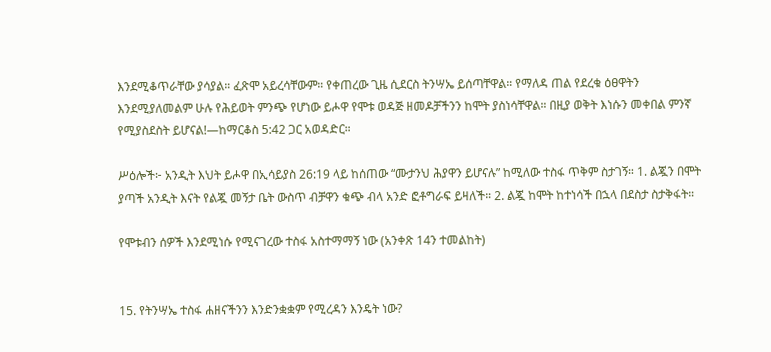እንደሚቆጥራቸው ያሳያል። ፈጽሞ አይረሳቸውም። የቀጠረው ጊዜ ሲደርስ ትንሣኤ ይሰጣቸዋል። የማለዳ ጠል የደረቁ ዕፀዋትን እንደሚያለመልም ሁሉ የሕይወት ምንጭ የሆነው ይሖዋ የሞቱ ወዳጅ ዘመዶቻችንን ከሞት ያስነሳቸዋል። በዚያ ወቅት እነሱን መቀበል ምንኛ የሚያስደስት ይሆናል!—ከማርቆስ 5:42 ጋር አወዳድር።

ሥዕሎች፦ አንዲት እህት ይሖዋ በኢሳይያስ 26:19 ላይ ከሰጠው “ሙታንህ ሕያዋን ይሆናሉ” ከሚለው ተስፋ ጥቅም ስታገኝ። 1. ልጇን በሞት ያጣች አንዲት እናት የልጇ መኝታ ቤት ውስጥ ብቻዋን ቁጭ ብላ አንድ ፎቶግራፍ ይዛለች። 2. ልጇ ከሞት ከተነሳች በኋላ በደስታ ስታቅፋት።

የሞቱብን ሰዎች እንደሚነሱ የሚናገረው ተስፋ አስተማማኝ ነው (አንቀጽ 14ን ተመልከት)


15. የትንሣኤ ተስፋ ሐዘናችንን እንድንቋቋም የሚረዳን እንዴት ነው?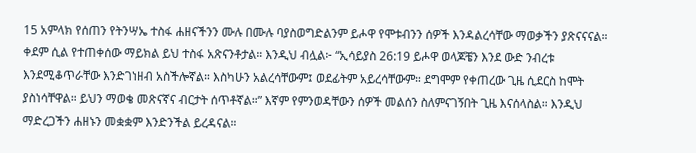15 አምላክ የሰጠን የትንሣኤ ተስፋ ሐዘናችንን ሙሉ በሙሉ ባያስወግድልንም ይሖዋ የሞቱብንን ሰዎች እንዳልረሳቸው ማወቃችን ያጽናናናል። ቀደም ሲል የተጠቀሰው ማይክል ይህ ተስፋ አጽናንቶታል። እንዲህ ብሏል፦ “ኢሳይያስ 26:19 ይሖዋ ወላጆቼን እንደ ውድ ንብረቱ እንደሚቆጥራቸው እንድገነዘብ አስችሎኛል። እስካሁን አልረሳቸውም፤ ወደፊትም አይረሳቸውም። ደግሞም የቀጠረው ጊዜ ሲደርስ ከሞት ያስነሳቸዋል። ይህን ማወቄ መጽናኛና ብርታት ሰጥቶኛል።” እኛም የምንወዳቸውን ሰዎች መልሰን ስለምናገኝበት ጊዜ እናሰላስል። እንዲህ ማድረጋችን ሐዘኑን መቋቋም እንድንችል ይረዳናል።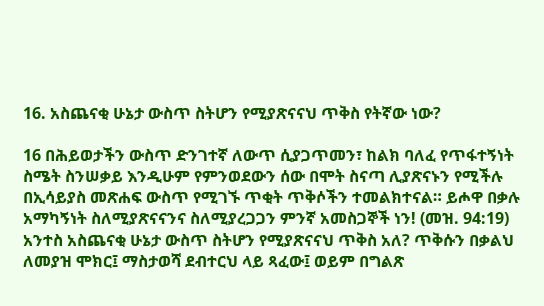16. አስጨናቂ ሁኔታ ውስጥ ስትሆን የሚያጽናናህ ጥቅስ የትኛው ነው?

16 በሕይወታችን ውስጥ ድንገተኛ ለውጥ ሲያጋጥመን፣ ከልክ ባለፈ የጥፋተኝነት ስሜት ስንሠቃይ እንዲሁም የምንወደውን ሰው በሞት ስናጣ ሊያጽናኑን የሚችሉ በኢሳይያስ መጽሐፍ ውስጥ የሚገኙ ጥቂት ጥቅሶችን ተመልክተናል። ይሖዋ በቃሉ አማካኝነት ስለሚያጽናናንና ስለሚያረጋጋን ምንኛ አመስጋኞች ነን! (መዝ. 94:19) አንተስ አስጨናቂ ሁኔታ ውስጥ ስትሆን የሚያጽናናህ ጥቅስ አለ? ጥቅሱን በቃልህ ለመያዝ ሞክር፤ ማስታወሻ ደብተርህ ላይ ጻፈው፤ ወይም በግልጽ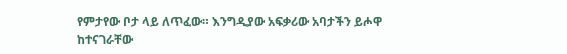የምታየው ቦታ ላይ ለጥፈው። እንግዲያው አፍቃሪው አባታችን ይሖዋ ከተናገራቸው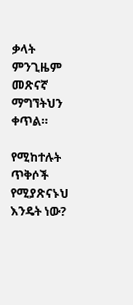ቃላት ምንጊዜም መጽናኛ ማግኘትህን ቀጥል።

የሚከተሉት ጥቅሶች የሚያጽናኑህ እንዴት ነው?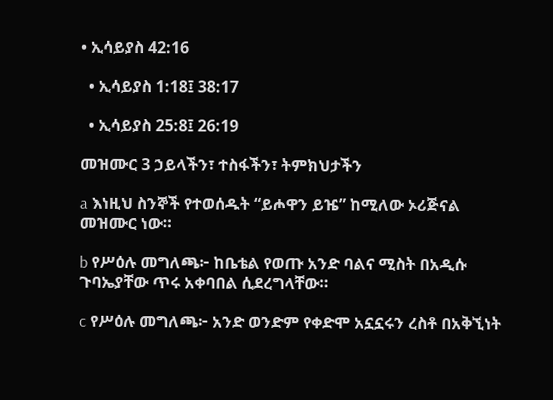• ኢሳይያስ 42:16

  • ኢሳይያስ 1:18፤ 38:17

  • ኢሳይያስ 25:8፤ 26:19

መዝሙር 3 ኃይላችን፣ ተስፋችን፣ ትምክህታችን

a እነዚህ ስንኞች የተወሰዱት “ይሖዋን ይዤ” ከሚለው ኦሪጅናል መዝሙር ነው።

b የሥዕሉ መግለጫ፦ ከቤቴል የወጡ አንድ ባልና ሚስት በአዲሱ ጉባኤያቸው ጥሩ አቀባበል ሲደረግላቸው።

c የሥዕሉ መግለጫ፦ አንድ ወንድም የቀድሞ አኗኗሩን ረስቶ በአቅኚነት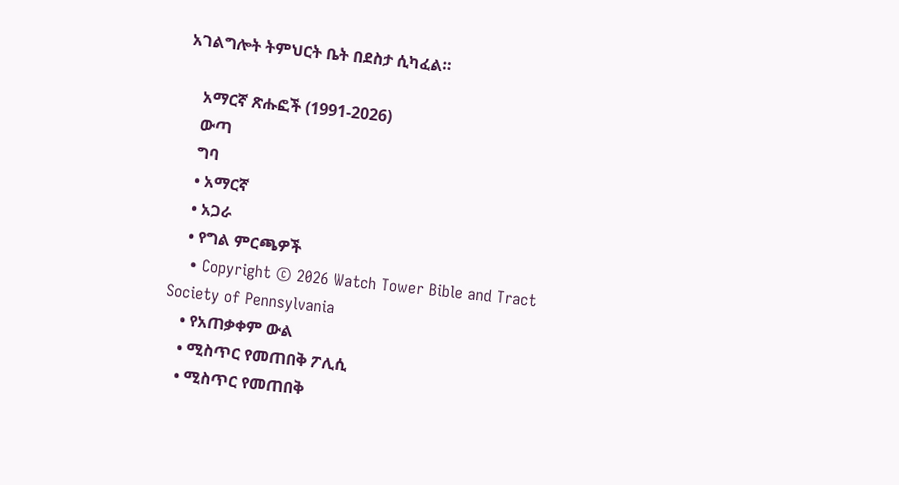አገልግሎት ትምህርት ቤት በደስታ ሲካፈል።

    አማርኛ ጽሑፎች (1991-2026)
    ውጣ
    ግባ
    • አማርኛ
    • አጋራ
    • የግል ምርጫዎች
    • Copyright © 2026 Watch Tower Bible and Tract Society of Pennsylvania
    • የአጠቃቀም ውል
    • ሚስጥር የመጠበቅ ፖሊሲ
    • ሚስጥር የመጠበቅ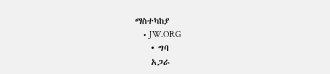ማስተካከያ
    • JW.ORG
    • ግባ
    አጋራ